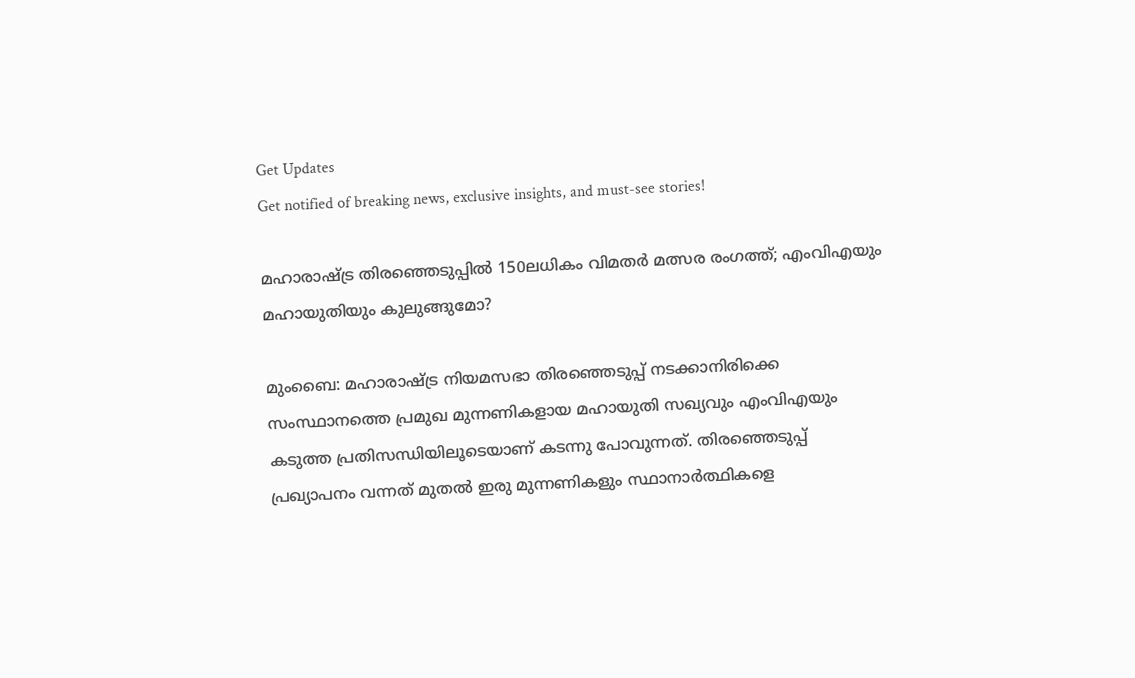Get Updates
Get notified of breaking news, exclusive insights, and must-see stories!

മഹാരാഷ്ട്ര തിരഞ്ഞെടുപ്പിൽ 150ലധികം വിമതർ മത്സര രംഗത്ത്; എംവിഎയും മഹായുതിയും കുലുങ്ങുമോ?

മുംബൈ: മഹാരാഷ്ട്ര നിയമസഭാ തിരഞ്ഞെടുപ്പ് നടക്കാനിരിക്കെ സംസ്ഥാനത്തെ പ്രമുഖ മുന്നണികളായ മഹായുതി സഖ്യവും എംവിഎയും കടുത്ത പ്രതിസന്ധിയിലൂടെയാണ് കടന്നു പോവുന്നത്. തിരഞ്ഞെടുപ്പ് പ്രഖ്യാപനം വന്നത് മുതൽ ഇരു മുന്നണികളും സ്ഥാനാർത്ഥികളെ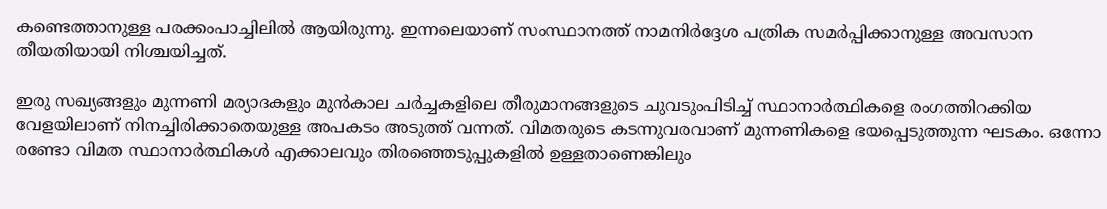കണ്ടെത്താനുള്ള പരക്കംപാച്ചിലിൽ ആയിരുന്നു. ഇന്നലെയാണ് സംസ്ഥാനത്ത് നാമനിർദ്ദേശ പത്രിക സമർപ്പിക്കാനുള്ള അവസാന തീയതിയായി നിശ്ചയിച്ചത്.

ഇരു സഖ്യങ്ങളും മുന്നണി മര്യാദകളും മുൻകാല ചർച്ചകളിലെ തീരുമാനങ്ങളുടെ ചുവടുംപിടിച്ച് സ്ഥാനാർത്ഥികളെ രംഗത്തിറക്കിയ വേളയിലാണ് നിനച്ചിരിക്കാതെയുള്ള അപകടം അടുത്ത് വന്നത്. വിമതരുടെ കടന്നുവരവാണ്‌ മുന്നണികളെ ഭയപ്പെടുത്തുന്ന ഘടകം. ഒന്നോ രണ്ടോ വിമത സ്ഥാനാർത്ഥികൾ എക്കാലവും തിരഞ്ഞെടുപ്പുകളിൽ ഉള്ളതാണെങ്കിലും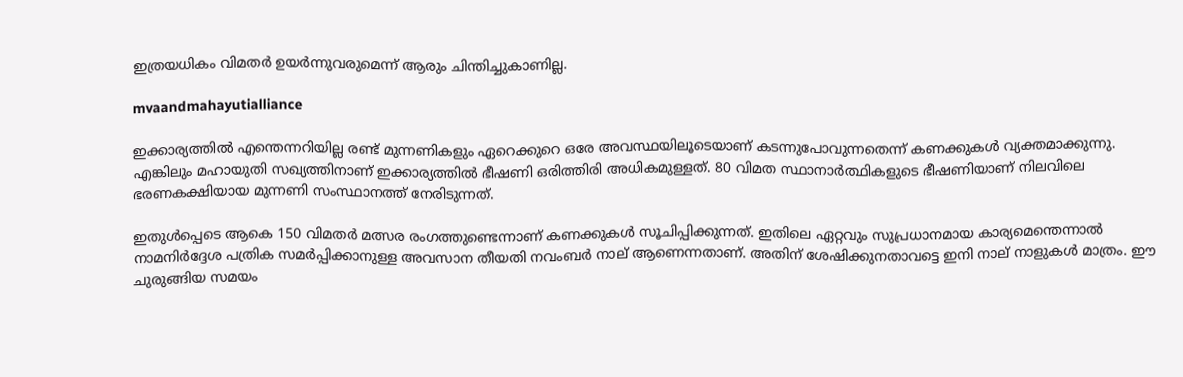ഇത്രയധികം വിമതർ ഉയർന്നുവരുമെന്ന് ആരും ചിന്തിച്ചുകാണില്ല.

mvaandmahayutialliance

ഇക്കാര്യത്തിൽ എന്തെന്നറിയില്ല രണ്ട് മുന്നണികളും ഏറെക്കുറെ ഒരേ അവസ്ഥയിലൂടെയാണ് കടന്നുപോവുന്നതെന്ന് കണക്കുകൾ വ്യക്തമാക്കുന്നു. എങ്കിലും മഹായുതി സഖ്യത്തിനാണ് ഇക്കാര്യത്തിൽ ഭീഷണി ഒരിത്തിരി അധികമുള്ളത്. 80 വിമത സ്ഥാനാർത്ഥികളുടെ ഭീഷണിയാണ് നിലവിലെ ഭരണകക്ഷിയായ മുന്നണി സംസ്ഥാനത്ത് നേരിടുന്നത്.

ഇതുൾപ്പെടെ ആകെ 150 വിമതർ മത്സര രംഗത്തുണ്ടെന്നാണ് കണക്കുകൾ സൂചിപ്പിക്കുന്നത്. ഇതിലെ ഏറ്റവും സുപ്രധാനമായ കാര്യമെന്തെന്നാൽ നാമനിർദ്ദേശ പത്രിക സമർപ്പിക്കാനുള്ള അവസാന തീയതി നവംബർ നാല് ആണെന്നതാണ്. അതിന് ശേഷിക്കുനതാവട്ടെ ഇനി നാല് നാളുകൾ മാത്രം. ഈ ചുരുങ്ങിയ സമയം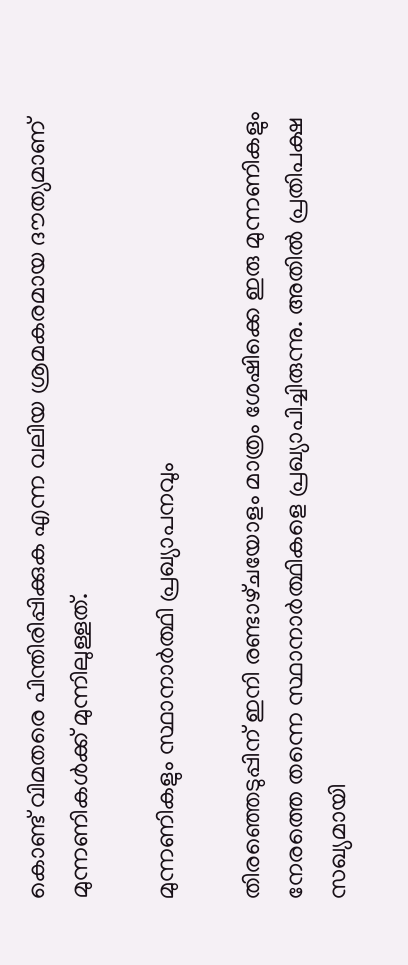കൊണ്ട് വിമതരെ പിന്തിരിപ്പിക്കുക എന്ന വലിയ ശ്രമകരമായ ദൗത്യമാണ് മുന്നണികൾക്ക് മുന്നിലുള്ളത്.

മുന്നണികളും സ്ഥാനാർത്ഥി പ്രഖ്യാപനവും

തിരഞ്ഞെടുപ്പിന് ഇനി രണ്ടാഴ്‌ചയോളം മാത്രം ശേഷിക്കെ ഇരു മുന്നണികളും നേരത്തെ തന്നെ സ്ഥാനാർത്ഥികളെ പ്രഖ്യാപിച്ചിരുന്നു. അതിൽ പ്രതിപക്ഷ സഖ്യമായി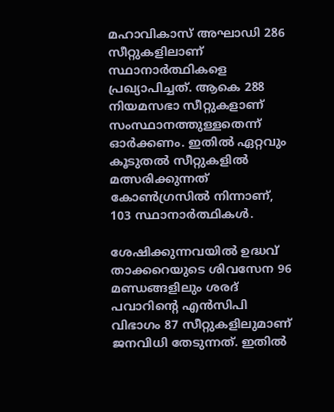മഹാവികാസ് അഘാഡി 286 സീറ്റുകളിലാണ് സ്ഥാനാർത്ഥികളെ പ്രഖ്യാപിച്ചത്. ആകെ 288 നിയമസഭാ സീറ്റുകളാണ് സംസ്ഥാനത്തുള്ളതെന്ന് ഓർക്കണം. ഇതിൽ ഏറ്റവും കൂടുതൽ സീറ്റുകളിൽ മത്സരിക്കുന്നത് കോൺഗ്രസിൽ നിന്നാണ്, 103 സ്ഥാനാർത്ഥികൾ.

ശേഷിക്കുന്നവയിൽ ഉദ്ധവ് താക്കറെയുടെ ശിവസേന 96 മണ്ഡങ്ങളിലും ശരദ് പവാറിന്റെ എൻസിപി വിഭാഗം 87 സീറ്റുകളിലുമാണ് ജനവിധി തേടുന്നത്. ഇതിൽ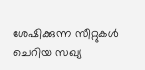ശേഷിക്കുന്ന സീറ്റുകൾ ചെറിയ സഖ്യ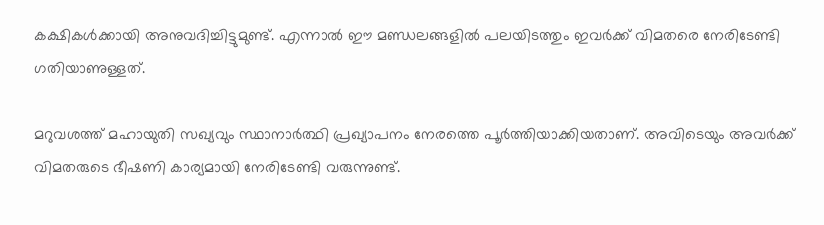കക്ഷികൾക്കായി അനുവദിച്ചിട്ടുമുണ്ട്. എന്നാൽ ഈ മണ്ഡലങ്ങളിൽ പലയിടത്തും ഇവർക്ക് വിമതരെ നേരിടേണ്ടി ഗതിയാണുള്ളത്.

മറുവശത്ത് മഹായുതി സഖ്യവും സ്ഥാനാർത്ഥി പ്രഖ്യാപനം നേരത്തെ പൂർത്തിയാക്കിയതാണ്. അവിടെയും അവർക്ക് വിമതരുടെ ഭീഷണി കാര്യമായി നേരിടേണ്ടി വരുന്നുണ്ട്.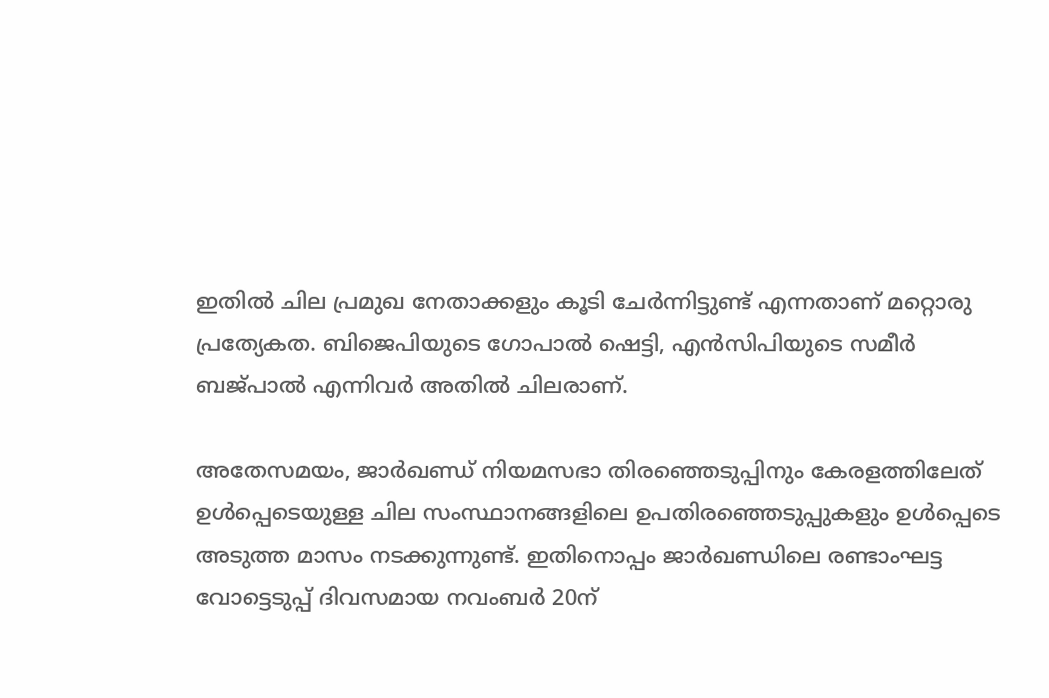ഇതിൽ ചില പ്രമുഖ നേതാക്കളും കൂടി ചേർന്നിട്ടുണ്ട് എന്നതാണ് മറ്റൊരു പ്രത്യേകത. ബിജെപിയുടെ ഗോപാൽ ഷെട്ടി, എൻസിപിയുടെ സമീർ ബജ്‌പാൽ എന്നിവർ അതിൽ ചിലരാണ്.

അതേസമയം, ജാർഖണ്ഡ് നിയമസഭാ തിരഞ്ഞെടുപ്പിനും കേരളത്തിലേത് ഉൾപ്പെടെയുള്ള ചില സംസ്ഥാനങ്ങളിലെ ഉപതിരഞ്ഞെടുപ്പുകളും ഉൾപ്പെടെ അടുത്ത മാസം നടക്കുന്നുണ്ട്. ഇതിനൊപ്പം ജാർഖണ്ഡിലെ രണ്ടാംഘട്ട വോട്ടെടുപ്പ് ദിവസമായ നവംബർ 20ന്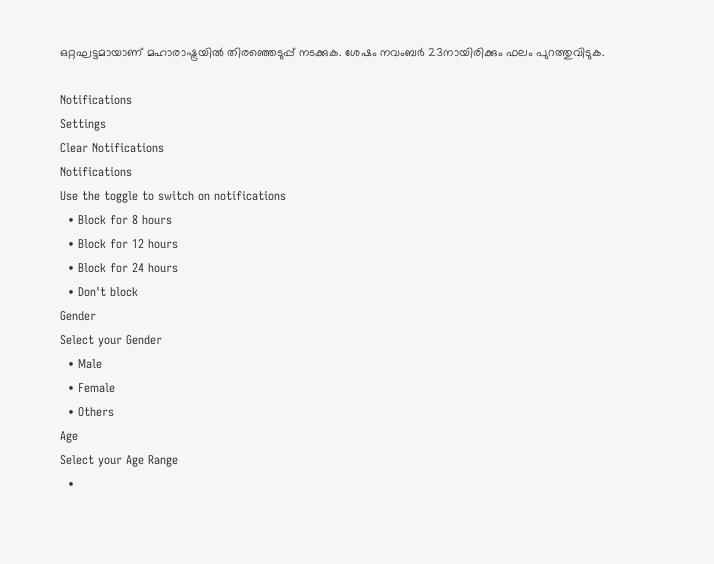ഒറ്റഘട്ടമായാണ് മഹാരാഷ്ട്രയിൽ തിരഞ്ഞെടുപ്പ് നടക്കുക. ശേഷം നവംബർ 23നായിരിക്കും ഫലം പുറത്തുവിടുക.

Notifications
Settings
Clear Notifications
Notifications
Use the toggle to switch on notifications
  • Block for 8 hours
  • Block for 12 hours
  • Block for 24 hours
  • Don't block
Gender
Select your Gender
  • Male
  • Female
  • Others
Age
Select your Age Range
  •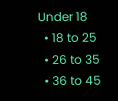Under 18
  • 18 to 25
  • 26 to 35
  • 36 to 45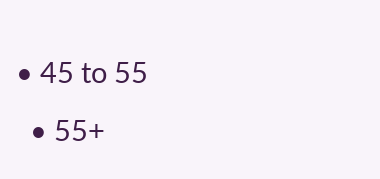• 45 to 55
  • 55+